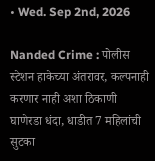• Wed. Sep 2nd, 2026

Nanded Crime : पोलीस स्टेशन हाकेच्या अंतरावर, कल्पनाही करणार नाही अशा ठिकाणी घाणेरडा धंदा, धाडीत 7 महिलांची सुटका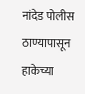नांदेड पोलीस ठाण्यापासून हाकेच्या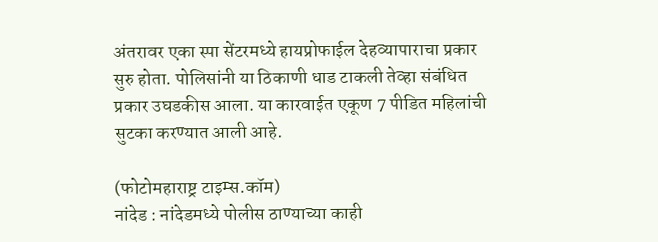अंतरावर एका स्पा सेंटरमध्ये हायप्रोफाईल देहव्यापाराचा प्रकार सुरु होता. पोलिसांनी या ठिकाणी धाड टाकली तेव्हा संबंधित प्रकार उघडकीस आला. या कारवाईत एकूण 7 पीडित महिलांची सुटका करण्यात आली आहे.

(फोटोमहाराष्ट्र टाइम्स.कॉम)
नांदेड : नांदेडमध्ये पोलीस ठाण्याच्या काही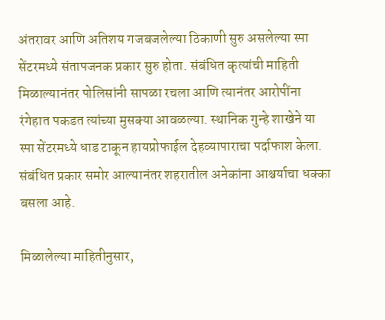अंतरावर आणि अतिशय गजबजलेल्या ठिकाणी सुरु असलेल्या स्पा सेंटरमध्ये संतापजनक प्रकार सुरु होता. संबंधित कृत्यांची माहिती मिळाल्यानंतर पोलिसांनी सापळा रचला आणि त्यानंतर आरोपींना रंगेहात पकडत त्यांच्या मुसक्या आवळल्या. स्थानिक गुन्हे शाखेने या स्पा सेंटरमध्ये धाड टाकून हायप्रोफाईल देहव्यापाराचा पर्दाफाश केला. संबंधित प्रकार समोर आल्यानंतर शहरातील अनेकांना आश्चर्याचा धक्का बसला आहे.

मिळालेल्या माहितीनुसार,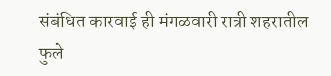संबंधित कारवाई ही मंगळवारी रात्री शहरातील फुले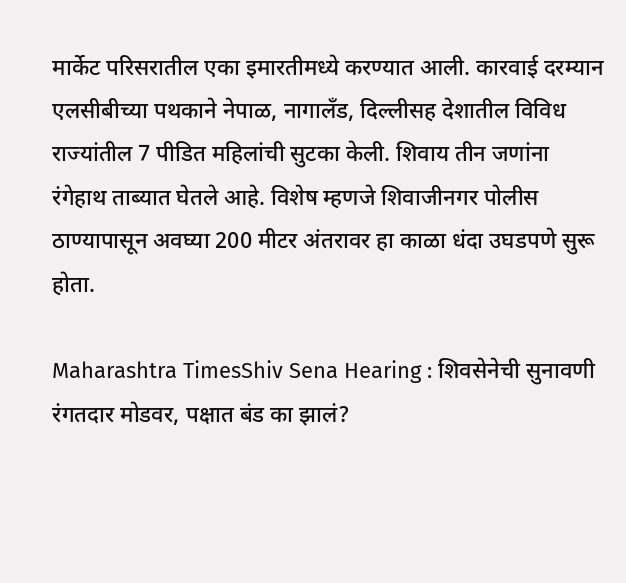मार्केट परिसरातील एका इमारतीमध्ये करण्यात आली. कारवाई दरम्यान एलसीबीच्या पथकाने नेपाळ, नागालँड, दिल्लीसह देशातील विविध राज्यांतील 7 पीडित महिलांची सुटका केली. शिवाय तीन जणांना रंगेहाथ ताब्यात घेतले आहे. विशेष म्हणजे शिवाजीनगर पोलीस ठाण्यापासून अवघ्या 200 मीटर अंतरावर हा काळा धंदा उघडपणे सुरू होता.

Maharashtra TimesShiv Sena Hearing : शिवसेनेची सुनावणी रंगतदार मोडवर, पक्षात बंड का झालं?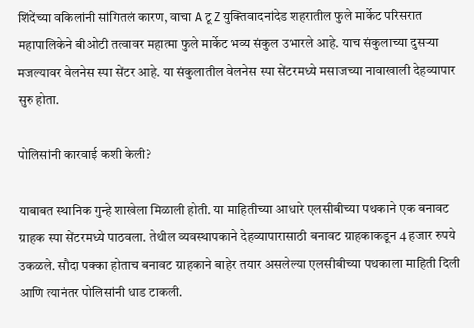शिंदेंच्या वकिलांनी सांगितलं कारण, वाचा A टू Z युक्तिवादनांदेड शहरातील फुले मार्केट परिसरात महापालिकेने बीओटी तत्वावर महात्मा फुले मार्केट भव्य संकुल उभारले आहे. याच संकुलाच्या दुसऱ्या मजल्यावर वेलनेस स्पा सेंटर आहे. या संकुलातील वेलनेस स्पा सेंटरमध्ये मसाजच्या नावाखाली देहव्यापार सुरु होता.

पोलिसांनी कारवाई कशी केली?

याबाबत स्थानिक गुन्हे शाखेला मिळाली होती. या माहितीच्या आधारे एलसीबीच्या पथकाने एक बनावट ग्राहक स्पा सेंटरमध्ये पाठवला. तेथील व्यवस्थापकाने देहव्यापारासाठी बनावट ग्राहकाकडून 4 हजार रुपये उकळले. सौदा पक्का होताच बनावट ग्राहकाने बाहेर तयार असलेल्या एलसीबीच्या पथकाला माहिती दिली आणि त्यानंतर पोलिसांनी धाड टाकली.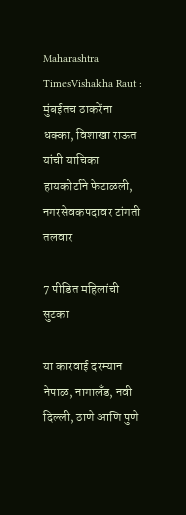Maharashtra TimesVishakha Raut : मुंबईतच ठाकरेंना धक्का, विशाखा राऊत यांची याचिका हायकोर्टाने फेटाळली, नगरसेवकपदावर टांगती तलवार

7 पीडित महिलांची सुटका

या कारवाई दरम्यान नेपाळ, नागालँड, नवी दिल्ली, ठाणे आणि पुणे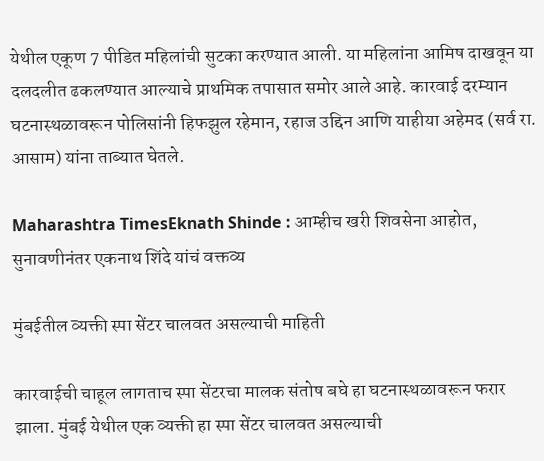येथील एकूण 7 पीडित महिलांची सुटका करण्यात आली. या महिलांना आमिष दाखवून या दलदलीत ढकलण्यात आल्याचे प्राथमिक तपासात समोर आले आहे. कारवाई दरम्यान घटनास्थळावरून पोलिसांनी हिफझुल रहेमान, रहाज उद्दिन आणि याहीया अहेमद (सर्व रा. आसाम) यांना ताब्यात घेतले.

Maharashtra TimesEknath Shinde : आम्हीच खरी शिवसेना आहोत, सुनावणीनंतर एकनाथ शिंदे यांचं वक्तव्य

मुंबईतील व्यक्ती स्पा सेंटर चालवत असल्याची माहिती

कारवाईची चाहूल लागताच स्पा सेंटरचा मालक संतोष बघे हा घटनास्थळावरून फरार झाला. मुंबई येथील एक व्यक्ती हा स्पा सेंटर चालवत असल्याची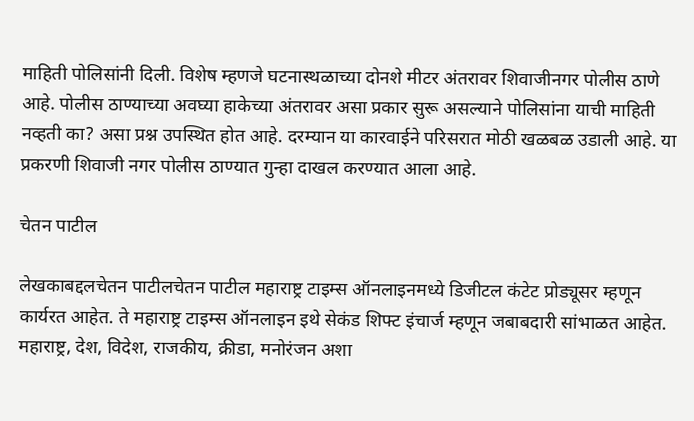माहिती पोलिसांनी दिली. विशेष म्हणजे घटनास्थळाच्या दोनशे मीटर अंतरावर शिवाजीनगर पोलीस ठाणे आहे. पोलीस ठाण्याच्या अवघ्या हाकेच्या अंतरावर असा प्रकार सुरू असल्याने पोलिसांना याची माहिती नव्हती का? असा प्रश्न उपस्थित होत आहे. दरम्यान या कारवाईने परिसरात मोठी खळबळ उडाली आहे. या प्रकरणी शिवाजी नगर पोलीस ठाण्यात गुन्हा दाखल करण्यात आला आहे.

चेतन पाटील

लेखकाबद्दलचेतन पाटीलचेतन पाटील महाराष्ट्र टाइम्स ऑनलाइनमध्ये डिजीटल कंटेट प्रोड्यूसर म्हणून कार्यरत आहेत. ते महाराष्ट्र टाइम्स ऑनलाइन इथे सेकंड शिफ्ट इंचार्ज म्हणून जबाबदारी सांभाळत आहेत. महाराष्ट्र, देश, विदेश, राजकीय, क्रीडा, मनोरंजन अशा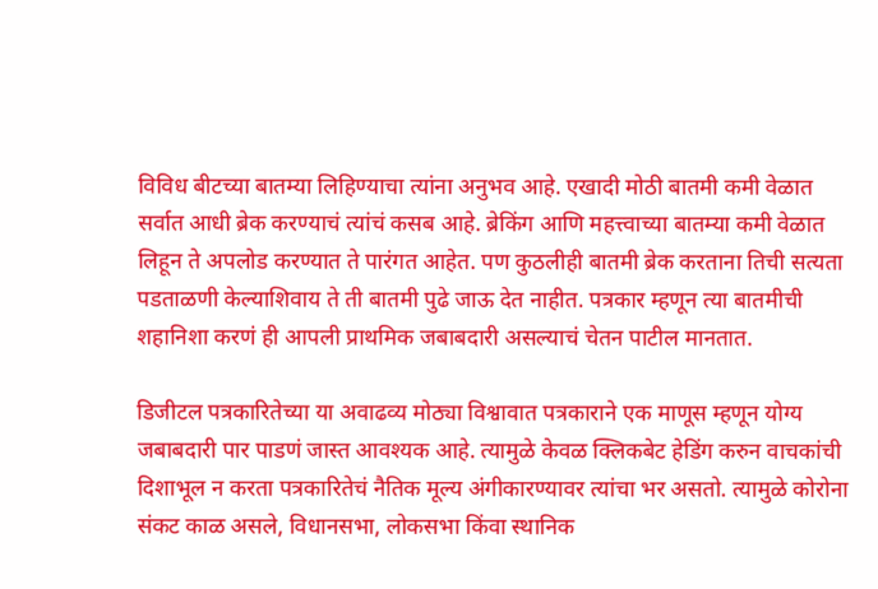विविध बीटच्या बातम्या लिहिण्याचा त्यांना अनुभव आहे. एखादी मोठी बातमी कमी वेळात सर्वात आधी ब्रेक करण्याचं त्यांचं कसब आहे. ब्रेकिंग आणि महत्त्वाच्या बातम्या कमी वेळात लिहून ते अपलोड करण्यात ते पारंगत आहेत. पण कुठलीही बातमी ब्रेक करताना तिची सत्यता पडताळणी केल्याशिवाय ते ती बातमी पुढे जाऊ देत नाहीत. पत्रकार म्हणून त्या बातमीची शहानिशा करणं ही आपली प्राथमिक जबाबदारी असल्याचं चेतन पाटील मानतात.

डिजीटल पत्रकारितेच्या या अवाढव्य मोठ्या विश्वावात पत्रकाराने एक माणूस म्हणून योग्य जबाबदारी पार पाडणं जास्त आवश्यक आहे. त्यामुळे केवळ क्लिकबेट हेडिंग करुन वाचकांची दिशाभूल न करता पत्रकारितेचं नैतिक मूल्य अंगीकारण्यावर त्यांचा भर असतो. त्यामुळे कोरोना संकट काळ असले, विधानसभा, लोकसभा किंवा स्थानिक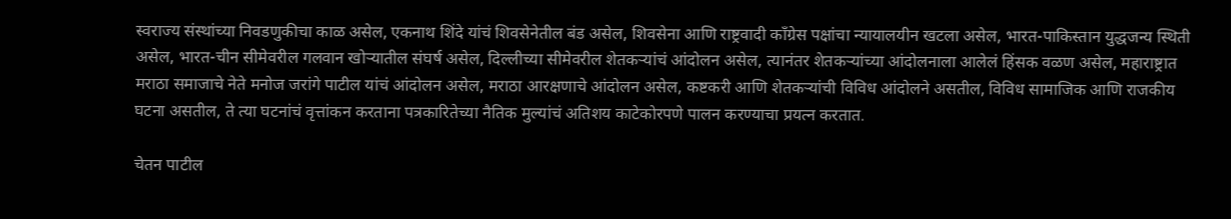स्वराज्य संस्थांच्या निवडणुकीचा काळ असेल, एकनाथ शिंदे यांचं शिवसेनेतील बंड असेल, शिवसेना आणि राष्ट्रवादी काँग्रेस पक्षांचा न्यायालयीन खटला असेल, भारत-पाकिस्तान युद्धजन्य स्थिती असेल, भारत-चीन सीमेवरील गलवान खोऱ्यातील संघर्ष असेल, दिल्लीच्या सीमेवरील शेतकऱ्यांचं आंदोलन असेल, त्यानंतर शेतकऱ्यांच्या आंदोलनाला आलेलं हिंसक वळण असेल, महाराष्ट्रात मराठा समाजाचे नेते मनोज जरांगे पाटील यांचं आंदोलन असेल, मराठा आरक्षणाचे आंदोलन असेल, कष्टकरी आणि शेतकऱ्यांची विविध आंदोलने असतील, विविध सामाजिक आणि राजकीय घटना असतील, ते त्या घटनांचं वृत्तांकन करताना पत्रकारितेच्या नैतिक मुल्यांचं अतिशय काटेकोरपणे पालन करण्याचा प्रयत्न करतात.

चेतन पाटील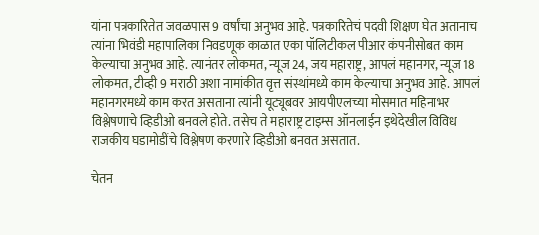यांना पत्रकारितेत जवळपास 9 वर्षांचा अनुभव आहे. पत्रकारितेचं पदवी शिक्षण घेत अतानाच त्यांना भिवंडी महापालिका निवडणूक काळात एका पॉलिटीकल पीआर कंपनीसोबत काम केल्याचा अनुभव आहे. त्यानंतर लोकमत, न्यूज 24, जय महाराष्ट्र, आपलं महानगर, न्यूज 18 लोकमत, टीव्ही 9 मराठी अशा नामांकीत वृत्त संस्थांमध्ये काम केल्याचा अनुभव आहे. आपलं महानगरमध्ये काम करत असताना त्यांनी यूट्यूबवर आयपीएलच्या मोसमात महिनाभर विश्लेषणाचे व्हिडीओ बनवले होते. तसेच ते महाराष्ट्र टाइम्स ऑनलाईन इथेदेखील विविध राजकीय घडामोडींचे विश्लेषण करणारे व्हिडीओ बनवत असतात.

चेतन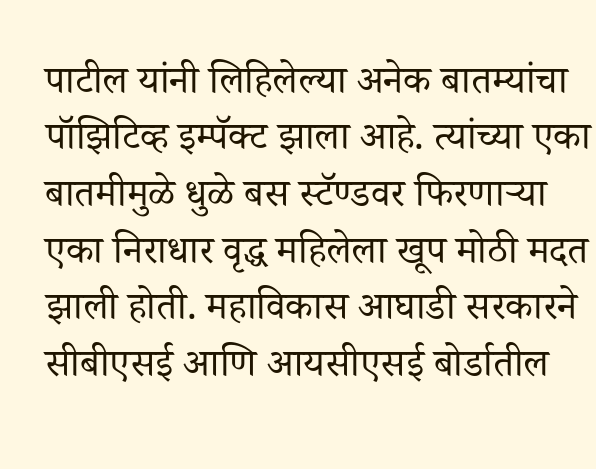पाटील यांनी लिहिलेल्या अनेक बातम्यांचा पॉझिटिव्ह इम्पॅक्ट झाला आहे. त्यांच्या एका बातमीमुळे धुळे बस स्टॅण्डवर फिरणाऱ्या एका निराधार वृद्ध महिलेला खूप मोठी मदत झाली होती. महाविकास आघाडी सरकारने सीबीएसई आणि आयसीएसई बोर्डातील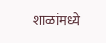शाळांमध्ये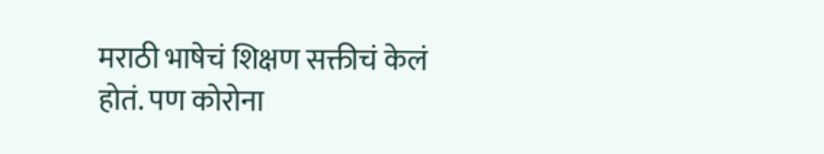मराठी भाषेचं शिक्षण सक्तीचं केलं होतं. पण कोरोना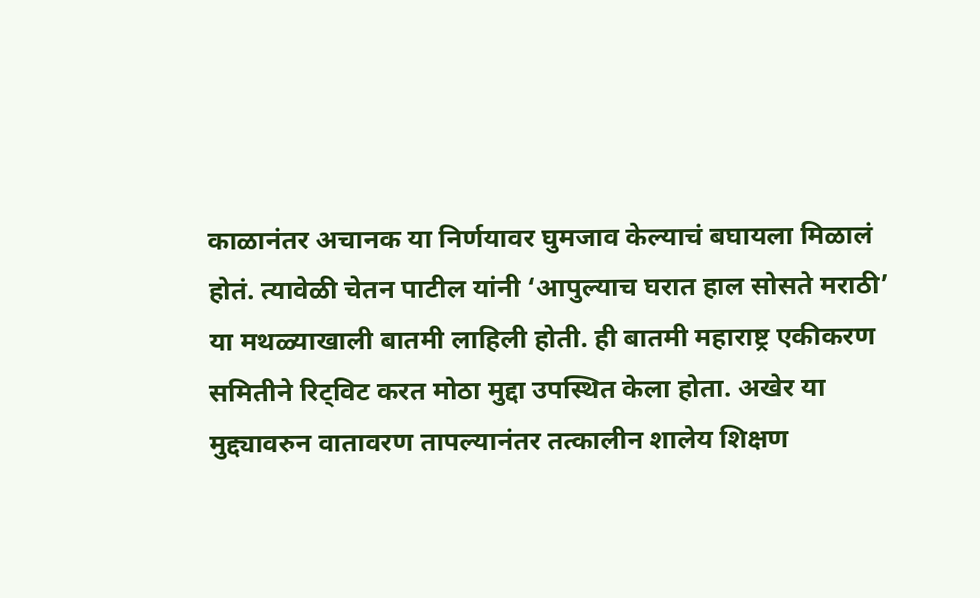काळानंतर अचानक या निर्णयावर घुमजाव केल्याचं बघायला मिळालं होतं. त्यावेळी चेतन पाटील यांनी ‘आपुल्याच घरात हाल सोसते मराठी’ या मथळ्याखाली बातमी लाहिली होती. ही बातमी महाराष्ट्र एकीकरण समितीने रिट्विट करत मोठा मुद्दा उपस्थित केला होता. अखेर या मुद्द्यावरुन वातावरण तापल्यानंतर तत्कालीन शालेय शिक्षण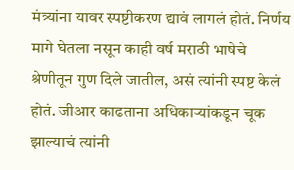मंत्र्यांना यावर स्पष्टीकरण द्यावं लागलं होतं. निर्णय मागे घेतला नसून काही वर्ष मराठी भाषेचे श्रेणीतून गुण दिले जातील, असं त्यांनी स्पष्ट केलं होतं. जीआर काढताना अधिकाऱ्यांकडून चूक झाल्याचं त्यांनी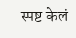स्पष्ट केलं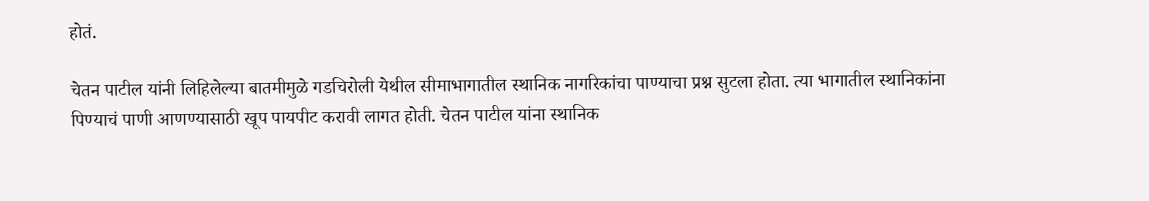होतं.

चेतन पाटील यांनी लिहिलेल्या बातमीमुळे गडचिरोली येथील सीमाभागातील स्थानिक नागरिकांचा पाण्याचा प्रश्न सुटला होता. त्या भागातील स्थानिकांना पिण्याचं पाणी आणण्यासाठी खूप पायपीट करावी लागत होती. चेतन पाटील यांना स्थानिक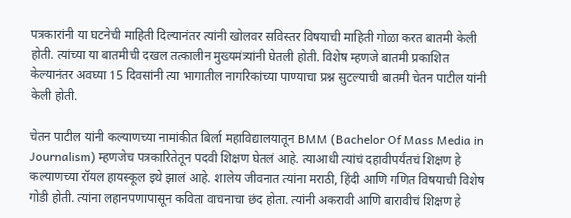पत्रकारांनी या घटनेची माहिती दिल्यानंतर त्यांनी खोलवर सविस्तर विषयाची माहिती गोळा करत बातमी केली होती. त्यांच्या या बातमीची दखल तत्कालीन मुख्यमंत्र्यांनी घेतली होती. विशेष म्हणजे बातमी प्रकाशित केल्यानंतर अवघ्या 15 दिवसांनी त्या भागातील नागरिकांच्या पाण्याचा प्रश्न सुटल्याची बातमी चेतन पाटील यांनी केली होती.

चेतन पाटील यांनी कल्याणच्या नामांकीत बिर्ला महाविद्यालयातून BMM (Bachelor Of Mass Media in Journalism) म्हणजेच पत्रकारितेतून पदवी शिक्षण घेतलं आहे. त्याआधी त्यांचं दहावीपर्यंतचं शिक्षण हे कल्याणच्या रॉयल हायस्कूल इथे झालं आहे. शालेय जीवनात त्यांना मराठी, हिंदी आणि गणित विषयाची विशेष गोडी होती. त्यांना लहानपणापासून कविता वाचनाचा छंद होता. त्यांनी अकरावी आणि बारावीचं शिक्षण हे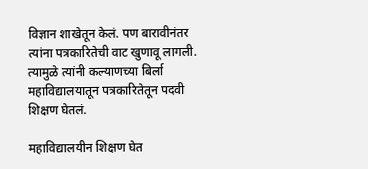विज्ञान शाखेतून केलं. पण बारावीनंतर त्यांना पत्रकारितेची वाट खुणावू लागली. त्यामुळे त्यांनी कल्याणच्या बिर्ला महाविद्यालयातून पत्रकारितेतून पदवी शिक्षण घेतलं.

महाविद्यालयीन शिक्षण घेत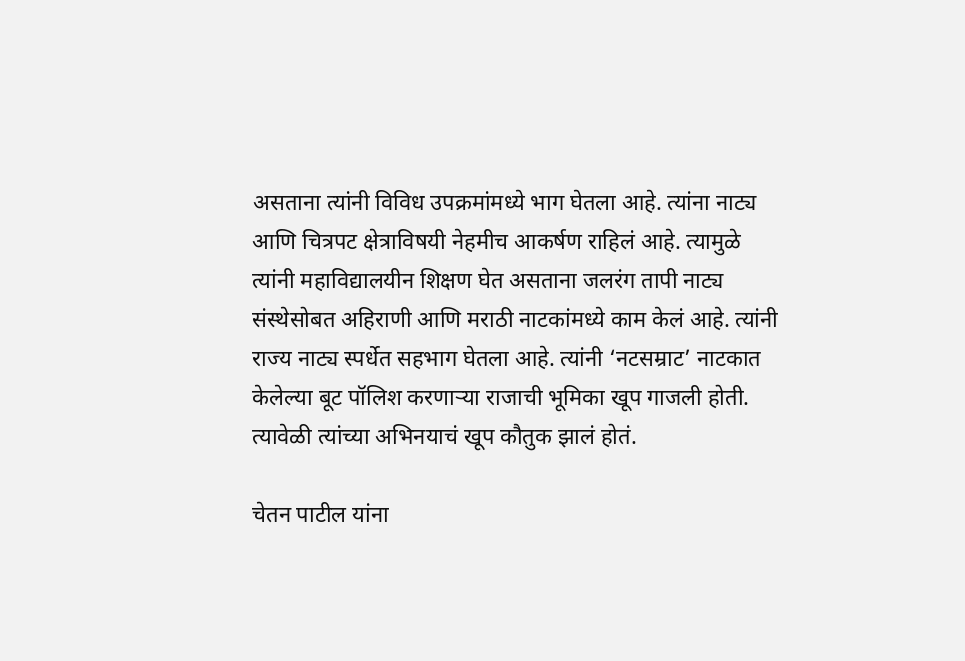असताना त्यांनी विविध उपक्रमांमध्ये भाग घेतला आहे. त्यांना नाट्य आणि चित्रपट क्षेत्राविषयी नेहमीच आकर्षण राहिलं आहे. त्यामुळे त्यांनी महाविद्यालयीन शिक्षण घेत असताना जलरंग तापी नाट्य संस्थेसोबत अहिराणी आणि मराठी नाटकांमध्ये काम केलं आहे. त्यांनी राज्य नाट्य स्पर्धेत सहभाग घेतला आहे. त्यांनी ‘नटसम्राट’ नाटकात केलेल्या बूट पॉलिश करणाऱ्या राजाची भूमिका खूप गाजली होती. त्यावेळी त्यांच्या अभिनयाचं खूप कौतुक झालं होतं.

चेतन पाटील यांना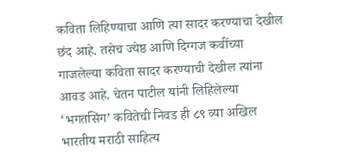कविता लिहिण्याचा आणि त्या सादर करण्याचा देखील छंद आहे. तसेच ज्येष्ठ आणि दिग्गज कवींच्या गाजलेल्या कविता सादर करण्याची देखील त्यांना आवड आहे. चेतन पाटील यांनी लिहिलेल्या ‘भगतसिंग’ कवितेची निवड ही ८९ व्या अखिल भारतीय मराठी साहित्य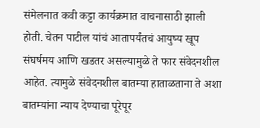संमेलनात कवी कट्टा कार्यक्रमात वाचनासाठी झाली होती. चेतन पाटील यांचं आतापर्यंतचं आयुष्य खूप संघर्षमय आणि खडतर असल्यामुळे ते फार संवेदनशील आहेत. त्यामुळे संवेदनशील बातम्या हाताळताना ते अशा बातम्यांना न्याय देण्याचा पूरेपूर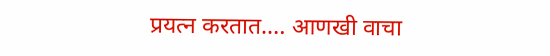प्रयत्न करतात.… आणखी वाचा